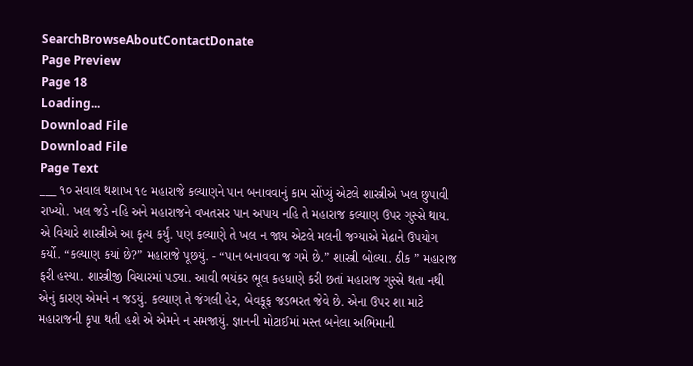SearchBrowseAboutContactDonate
Page Preview
Page 18
Loading...
Download File
Download File
Page Text
___ ૧૦ સવાલ થશાખ ૧૯ મહારાજે કલ્યાણને પાન બનાવવાનું કામ સોંપ્યું એટલે શાસ્ત્રીએ ખલ છુપાવી રાખ્યો. ખલ જડે નહિ અને મહારાજને વખતસર પાન અપાય નહિ તે મહારાજ કલ્યાણ ઉપર ગુસ્સે થાય. એ વિચારે શાસ્ત્રીએ આ કૃત્ય કર્યું. પણ કલ્યાણે તે ખલ ન જાય એટલે મલની જગ્યાએ મેઢાને ઉપયોગ કર્યો. “કલ્યાણ કયાં છે?” મહારાજે પૂછયું. - “પાન બનાવવા જ ગમે છે.” શાસ્ત્રી બોલ્યા. ઠીક ” મહારાજ ફરી હસ્યા. શાસ્ત્રીજી વિચારમાં પડ્યા. આવી ભયંકર ભૂલ કહધાણે કરી છતાં મહારાજ ગુસ્સે થતા નથી એનું કારણ એમને ન જડયું. કલ્યાણ તે જંગલી હેર, બેવકૂફ જડભરત જેવે છે. એના ઉપર શા માટે મહારાજની કૃપા થતી હશે એ એમને ન સમજાયું. જ્ઞાનની મોટાઈમાં મસ્ત બનેલા અભિમાની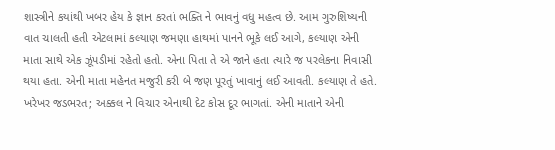શાસ્ત્રીને કયાંથી ખબર હેય કે જ્ઞાન કરતાં ભક્તિ ને ભાવનું વધુ મહત્વ છે. આમ ગુરુશિષ્યની વાત ચાલતી હતી એટલામાં કલ્યાણ જમણા હાથમાં પાનને ભૂકે લઈ આગે, કલ્યાણ એની માતા સાથે એક ઝૂંપડીમાં રહેતો હતો. એના પિતા તે એ જાને હતા ત્યારે જ પરલેકના નિવાસી થયા હતા. એની માતા મહેનત મજુરી કરી બે જણ પૂરતું ખાવાનું લઈ આવતી. કલ્યાણ તે હતે. ખરેખર જડભરત; અક્કલ ને વિચાર એનાથી દેટ કોસ દૂર ભાગતાં. એની માતાને એની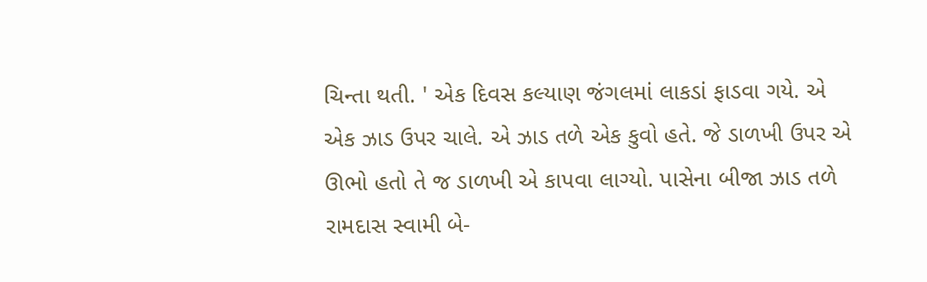ચિન્તા થતી. ' એક દિવસ કલ્યાણ જંગલમાં લાકડાં ફાડવા ગયે. એ એક ઝાડ ઉપર ચાલે. એ ઝાડ તળે એક કુવો હતે. જે ડાળખી ઉપર એ ઊભો હતો તે જ ડાળખી એ કાપવા લાગ્યો. પાસેના બીજા ઝાડ તળે રામદાસ સ્વામી બે-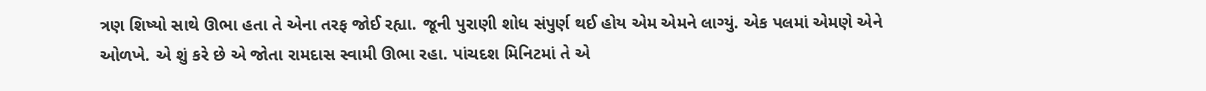ત્રણ શિષ્યો સાથે ઊભા હતા તે એના તરફ જોઈ રહ્યા. જૂની પુરાણી શોધ સંપુર્ણ થઈ હોય એમ એમને લાગ્યું. એક પલમાં એમણે એને ઓળખે. એ શું કરે છે એ જોતા રામદાસ સ્વામી ઊભા રહા. પાંચદશ મિનિટમાં તે એ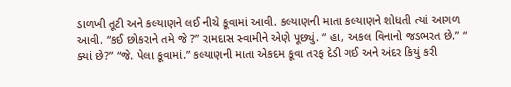ડાળખી તૂટી અને કલ્યાણને લઈ નીચે કૂવામાં આવી. કલ્યાણની માતા કલ્યાણને શોધતી ત્યાં આગળ આવી. “કઈ છોકરાને તમે જે ?” રામદાસ સ્વામીને એણે પૂછ્યું. “ હા, અકલ વિનાનો જડભરત છે.” “ ક્યાં છે?” “જે. પેલા કૂવામાં.” કલ્યાણની માતા એકદમ કૂવા તરફ દેડી ગઈ અને અંદર કિયું કરી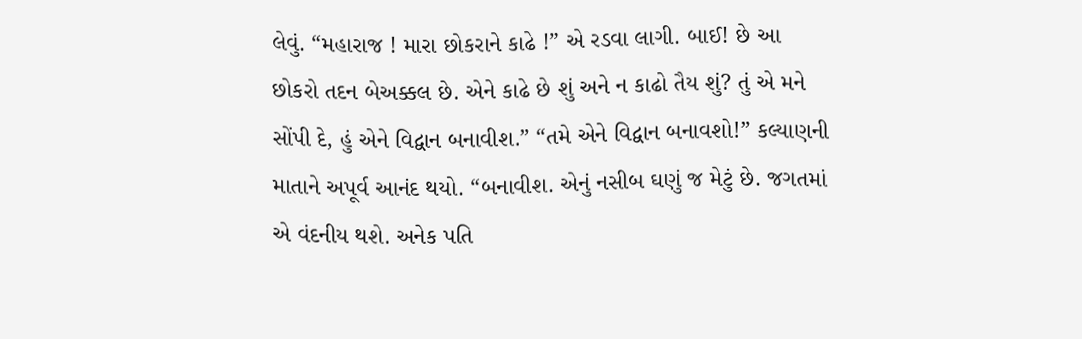લેવું. “મહારાજ ! મારા છોકરાને કાઢે !” એ રડવા લાગી. બાઈ! છે આ છોકરો તદન બેઅક્કલ છે. એને કાઢે છે શું અને ન કાઢો તૈય શું? તું એ મને સોંપી દે, હું એને વિદ્વાન બનાવીશ.” “તમે એને વિદ્વાન બનાવશો!” કલ્યાણની માતાને અપૂર્વ આનંદ થયો. “બનાવીશ. એનું નસીબ ઘણું જ મેટું છે. જગતમાં એ વંદનીય થશે. અનેક પતિ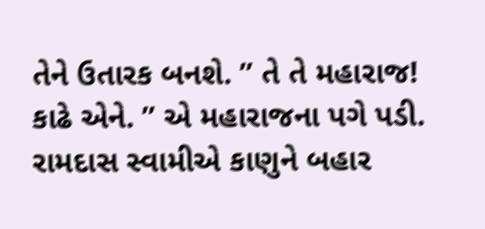તેને ઉતારક બનશે. ” તે તે મહારાજ! કાઢે એને. ” એ મહારાજના પગે પડી. રામદાસ સ્વામીએ કાણુને બહાર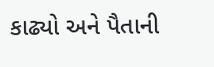કાઢ્યો અને પૈતાની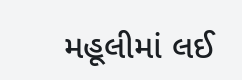મહૂલીમાં લઈ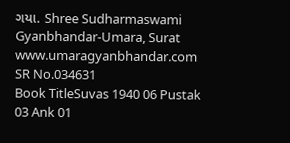ગયા. Shree Sudharmaswami Gyanbhandar-Umara, Surat www.umaragyanbhandar.com
SR No.034631
Book TitleSuvas 1940 06 Pustak 03 Ank 01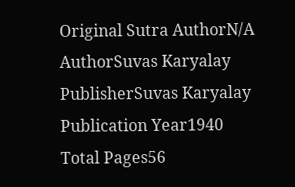Original Sutra AuthorN/A
AuthorSuvas Karyalay
PublisherSuvas Karyalay
Publication Year1940
Total Pages56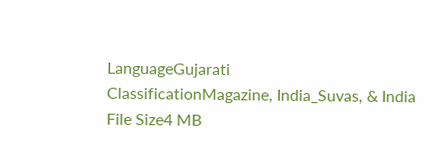LanguageGujarati
ClassificationMagazine, India_Suvas, & India
File Size4 MB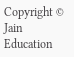Copyright © Jain Education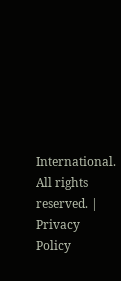International. All rights reserved. | Privacy Policy